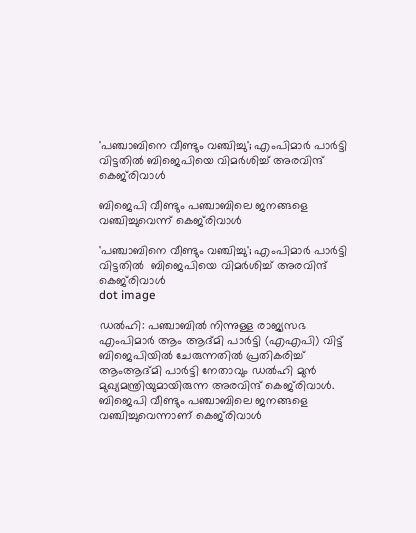'പഞ്ചാബിനെ വീണ്ടും വഞ്ചിച്ചു'; എംപിമാർ പാർട്ടി വിട്ടതിൽ ബിജെപിയെ വിമർശിച്ച് അരവിന്ദ് കെജ്‌രിവാള്‍

ബിജെപി വീണ്ടും പഞ്ചാബിലെ ജനങ്ങളെ വഞ്ചിച്ചുവെന്ന് കെജ്‌രിവാള്‍

'പഞ്ചാബിനെ വീണ്ടും വഞ്ചിച്ചു'; എംപിമാർ പാർട്ടി വിട്ടതിൽ  ബിജെപിയെ വിമർശിച്ച് അരവിന്ദ് കെജ്‌രിവാള്‍
dot image

ഡൽഹി: പഞ്ചാബിൽ നിന്നുള്ള രാജ്യസഭ എംപിമാർ ആം ആദ്മി പാർട്ടി (എഎപി) വിട്ട് ബിജെപിയിൽ ചേരുന്നതിൽ പ്രതികരിച്ച് ആംആദ്മി പാർട്ടി നേതാവും ഡൽഹി മുൻ മുഖ്യമന്ത്രിയുമായിരുന്ന അരവിന്ദ് കെജ്‌രിവാള്‍. ബിജെപി വീണ്ടും പഞ്ചാബിലെ ജനങ്ങളെ വഞ്ചിച്ചുവെന്നാണ് കെജ്‌രിവാള്‍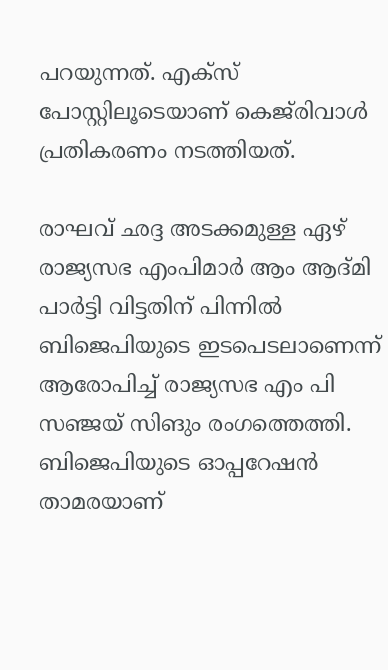പറയുന്നത്. എക്സ് പോസ്റ്റിലൂടെയാണ് കെജ്‌രിവാൾ പ്രതികരണം നടത്തിയത്.

രാഘവ് ഛദ്ദ അടക്കമുള്ള ഏഴ് രാജ്യസഭ എംപിമാ‍ർ ആം ആദ്മി പാർട്ടി വിട്ടതിന് പിന്നിൽ ബിജെപിയുടെ ഇടപെടലാണെന്ന് ആരോപിച്ച് രാജ്യസഭ എം പി സഞ്ജയ് സിങും രംഗത്തെത്തി. ബിജെപിയുടെ ഓപ്പറേഷൻ താമരയാണ്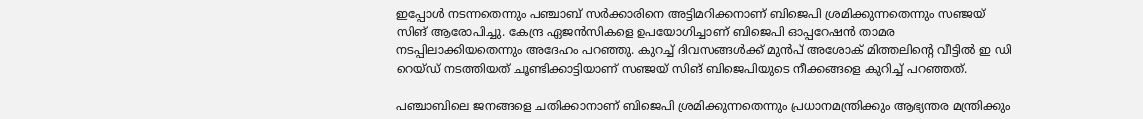ഇപ്പോൾ നടന്നതെന്നും പഞ്ചാബ് സർക്കാരിനെ അട്ടിമറിക്കനാണ് ബിജെപി ശ്രമിക്കുന്നതെന്നും സഞ്ജയ് സിങ് ആരോപിച്ചു. കേന്ദ്ര ഏജൻസികളെ ഉപയോഗിച്ചാണ് ബിജെപി ഓപ്പറേഷൻ താമര നടപ്പിലാക്കിയതെന്നും അദേഹം പറഞ്ഞു. കുറച്ച് ദിവസങ്ങൾക്ക് മുൻപ് അശോക് മിത്തലിൻ്റെ വീട്ടിൽ ഇ ഡി റെയ്ഡ് നടത്തിയത് ചൂണ്ടിക്കാട്ടിയാണ് സഞ്ജയ് സിങ് ബിജെപിയുടെ നീക്കങ്ങളെ കുറിച്ച് പറഞ്ഞത്.

പഞ്ചാബിലെ ജനങ്ങളെ ചതിക്കാനാണ് ബിജെപി ശ്രമിക്കുന്നതെന്നും പ്രധാനമന്ത്രിക്കും ആഭ്യന്തര മന്ത്രിക്കും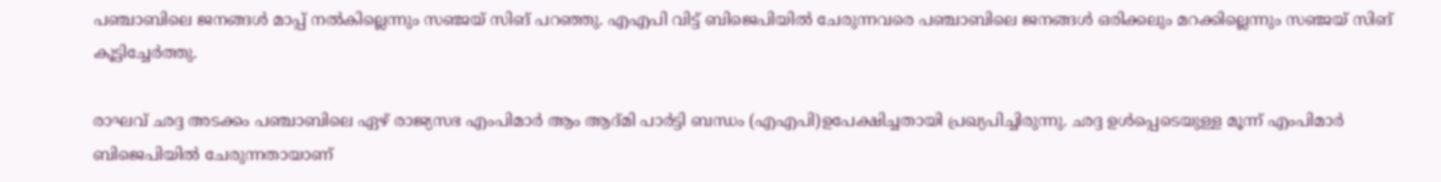പഞ്ചാബിലെ ജനങ്ങൾ മാപ്പ് നൽകില്ലെന്നും സഞ്ജയ് സിങ് പറഞ്ഞു. എഎപി വിട്ട് ബിജെപിയിൽ ചേരുന്നവരെ പഞ്ചാബിലെ ജനങ്ങൾ ഒരിക്കലും മറക്കില്ലെന്നും സഞ്ജയ് സിങ് കൂട്ടിച്ചേർത്തു.

രാഘവ് ഛദ്ദ അടക്കം പഞ്ചാബിലെ ഏഴ് രാജ്യസഭ എംപിമാ‍ർ ആം ആദ്മി പാർട്ടി ബന്ധം (എഎപി)ഉപേക്ഷിച്ചതായി പ്രഖ്യപിച്ചിരുന്നു. ഛദ്ദ ഉൾപ്പെടെയുള്ള മൂന്ന് എംപിമാർ ബിജെപിയിൽ ചേരുന്നതായാണ്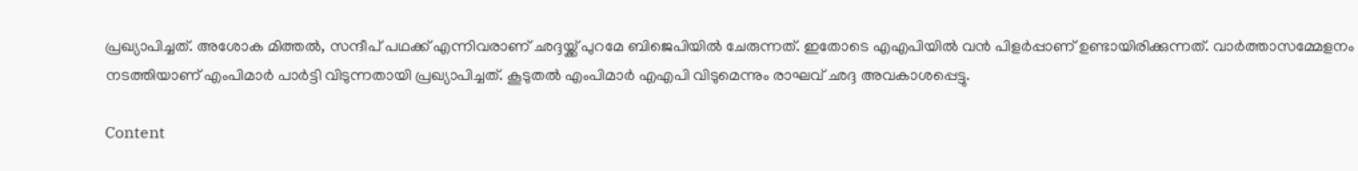പ്രഖ്യാപിച്ചത്. അശോക മിത്തൽ, സന്ദീപ് പഥക്ക് എന്നിവരാണ് ഛദ്ദയ്ക്ക് പുറമേ ബിജെപിയിൽ ചേരുന്നത്. ഇതോടെ എഎപിയിൽ വൻ പിളർപ്പാണ് ഉണ്ടായിരിക്കുന്നത്. വാർത്താസമ്മേളനം നടത്തിയാണ് എംപിമാർ പാർട്ടി വിടുന്നതായി പ്രഖ്യാപിച്ചത്. കൂടുതൽ എംപിമാർ എഎപി വിടുമെന്നും രാഘവ് ഛദ്ദ അവകാശപ്പെട്ടു.

Content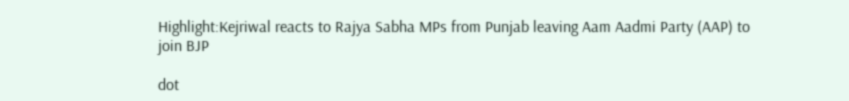Highlight:Kejriwal reacts to Rajya Sabha MPs from Punjab leaving Aam Aadmi Party (AAP) to join BJP

dot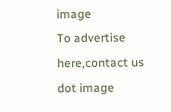image
To advertise here,contact us
dot image